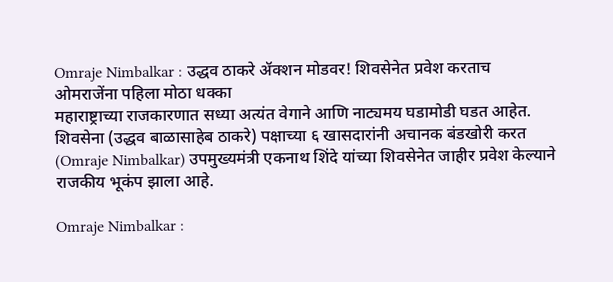Omraje Nimbalkar : उद्धव ठाकरे ॲक्शन मोडवर! शिवसेनेत प्रवेश करताच ओमराजेंना पहिला मोठा धक्का
महाराष्ट्राच्या राजकारणात सध्या अत्यंत वेगाने आणि नाट्यमय घडामोडी घडत आहेत. शिवसेना (उद्धव बाळासाहेब ठाकरे) पक्षाच्या ६ खासदारांनी अचानक बंडखोरी करत (Omraje Nimbalkar) उपमुख्यमंत्री एकनाथ शिंदे यांच्या शिवसेनेत जाहीर प्रवेश केल्याने राजकीय भूकंप झाला आहे.

Omraje Nimbalkar :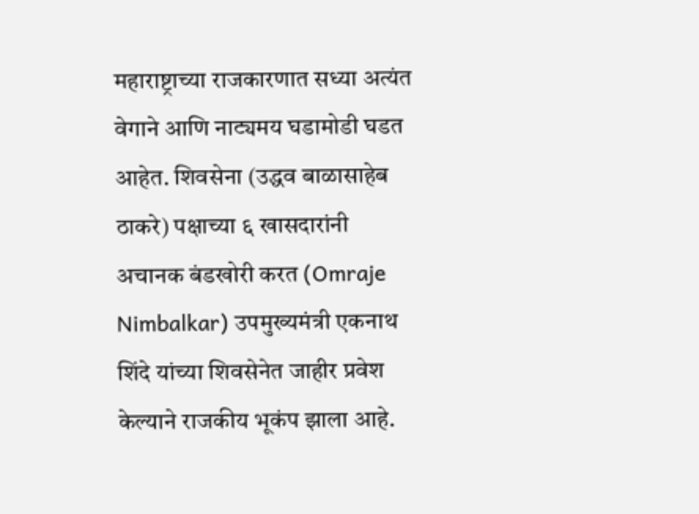महाराष्ट्राच्या राजकारणात सध्या अत्यंत वेगाने आणि नाट्यमय घडामोडी घडत आहेत. शिवसेना (उद्धव बाळासाहेब ठाकरे) पक्षाच्या ६ खासदारांनी अचानक बंडखोरी करत (Omraje Nimbalkar) उपमुख्यमंत्री एकनाथ शिंदे यांच्या शिवसेनेत जाहीर प्रवेश केल्याने राजकीय भूकंप झाला आहे.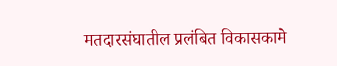मतदारसंघातील प्रलंबित विकासकामे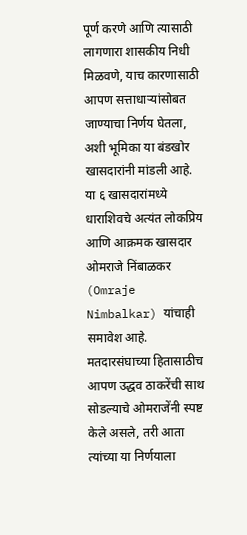पूर्ण करणे आणि त्यासाठी लागणारा शासकीय निधी मिळवणे, याच कारणासाठी आपण सत्ताधाऱ्यांसोबत जाण्याचा निर्णय घेतला, अशी भूमिका या बंडखोर खासदारांनी मांडली आहे. या ६ खासदारांमध्ये धाराशिवचे अत्यंत लोकप्रिय आणि आक्रमक खासदार ओमराजे निंबाळकर (Omraje Nimbalkar) यांचाही समावेश आहे.
मतदारसंघाच्या हितासाठीच आपण उद्धव ठाकरेंची साथ सोडल्याचे ओमराजेंनी स्पष्ट केले असले, तरी आता त्यांच्या या निर्णयाला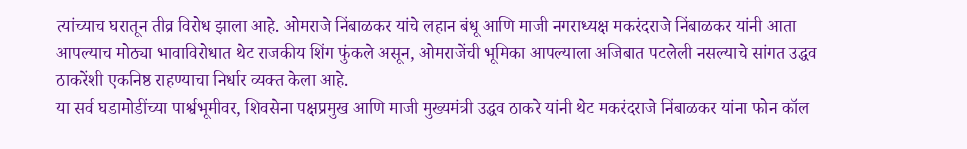त्यांच्याच घरातून तीव्र विरोध झाला आहे. ओमराजे निंबाळकर यांचे लहान बंधू आणि माजी नगराध्यक्ष मकरंदराजे निंबाळकर यांनी आता आपल्याच मोठ्या भावाविरोधात थेट राजकीय शिंग फुंकले असून, ओमराजेंची भूमिका आपल्याला अजिबात पटलेली नसल्याचे सांगत उद्धव ठाकरेंशी एकनिष्ठ राहण्याचा निर्धार व्यक्त केला आहे.
या सर्व घडामोडींच्या पार्श्वभूमीवर, शिवसेना पक्षप्रमुख आणि माजी मुख्यमंत्री उद्धव ठाकरे यांनी थेट मकरंदराजे निंबाळकर यांना फोन कॉल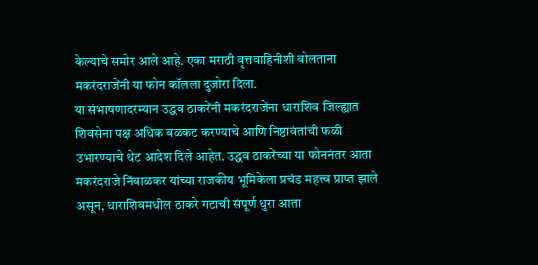केल्याचे समोर आले आहे. एका मराठी वृत्तवाहिनीशी बोलताना मकरंदराजेंनी या फोन कॉलला दुजोरा दिला.
या संभाषणादरम्यान उद्धव ठाकरेंनी मकरंदराजेंना धाराशिव जिल्ह्यात शिवसेना पक्ष अधिक बळकट करण्याचे आणि निष्ठावंतांची फळी उभारण्याचे थेट आदेश दिले आहेत. उद्धव ठाकरेंच्या या फोननंतर आता मकरंदराजे निंबाळकर यांच्या राजकीय भूमिकेला प्रचंड महत्त्व प्राप्त झाले असून, धाराशिवमधील ठाकरे गटाची संपूर्ण धुरा आता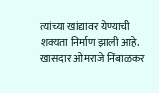त्यांच्या खांद्यावर येण्याची शक्यता निर्माण झाली आहे.
खासदार ओमराजे निंबाळकर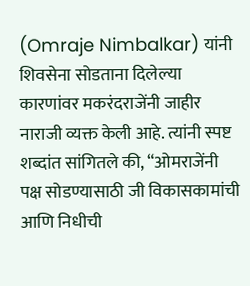(Omraje Nimbalkar) यांनी शिवसेना सोडताना दिलेल्या कारणांवर मकरंदराजेंनी जाहीर नाराजी व्यक्त केली आहे. त्यांनी स्पष्ट शब्दांत सांगितले की, “ओमराजेंनी पक्ष सोडण्यासाठी जी विकासकामांची आणि निधीची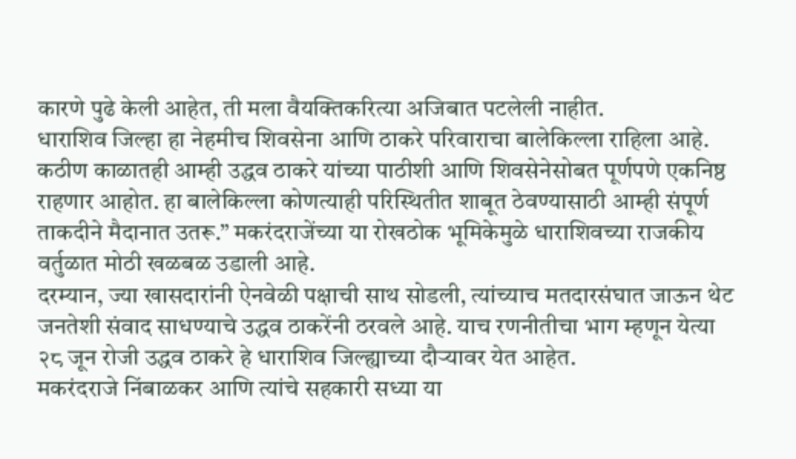कारणे पुढे केली आहेत, ती मला वैयक्तिकरित्या अजिबात पटलेली नाहीत.
धाराशिव जिल्हा हा नेहमीच शिवसेना आणि ठाकरे परिवाराचा बालेकिल्ला राहिला आहे. कठीण काळातही आम्ही उद्धव ठाकरे यांच्या पाठीशी आणि शिवसेनेसोबत पूर्णपणे एकनिष्ठ राहणार आहोत. हा बालेकिल्ला कोणत्याही परिस्थितीत शाबूत ठेवण्यासाठी आम्ही संपूर्ण ताकदीने मैदानात उतरू.” मकरंदराजेंच्या या रोखठोक भूमिकेमुळे धाराशिवच्या राजकीय वर्तुळात मोठी खळबळ उडाली आहे.
दरम्यान, ज्या खासदारांनी ऐनवेळी पक्षाची साथ सोडली, त्यांच्याच मतदारसंघात जाऊन थेट जनतेशी संवाद साधण्याचे उद्धव ठाकरेंनी ठरवले आहे. याच रणनीतीचा भाग म्हणून येत्या २८ जून रोजी उद्धव ठाकरे हे धाराशिव जिल्ह्याच्या दौऱ्यावर येत आहेत.
मकरंदराजे निंबाळकर आणि त्यांचे सहकारी सध्या या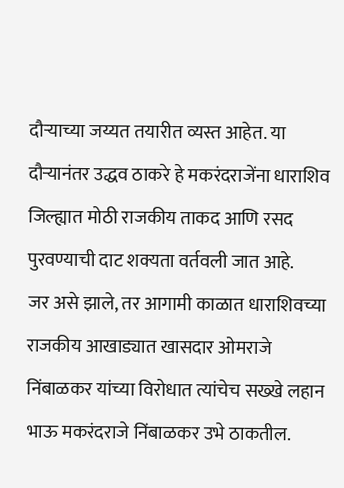दौऱ्याच्या जय्यत तयारीत व्यस्त आहेत. या दौऱ्यानंतर उद्धव ठाकरे हे मकरंदराजेंना धाराशिव जिल्ह्यात मोठी राजकीय ताकद आणि रसद पुरवण्याची दाट शक्यता वर्तवली जात आहे.
जर असे झाले, तर आगामी काळात धाराशिवच्या राजकीय आखाड्यात खासदार ओमराजे निंबाळकर यांच्या विरोधात त्यांचेच सख्खे लहान भाऊ मकरंदराजे निंबाळकर उभे ठाकतील.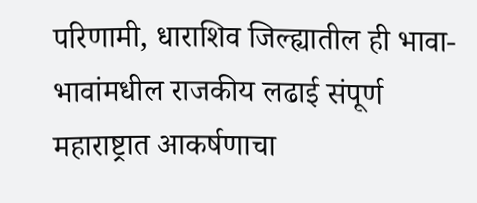परिणामी, धाराशिव जिल्ह्यातील ही भावा-भावांमधील राजकीय लढाई संपूर्ण महाराष्ट्रात आकर्षणाचा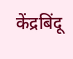केंद्रबिंदू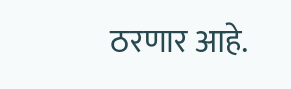ठरणार आहे.